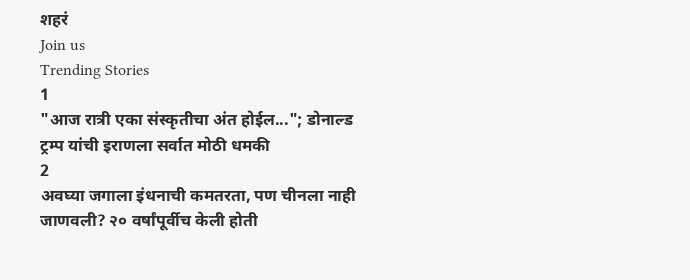शहरं
Join us
Trending Stories
1
"आज रात्री एका संस्कृतीचा अंत होईल..."; डोनाल्ड ट्रम्प यांची इराणला सर्वात मोठी धमकी
2
अवघ्या जगाला इंधनाची कमतरता, पण चीनला नाही जाणवली? २० वर्षांपूर्वीच केली होती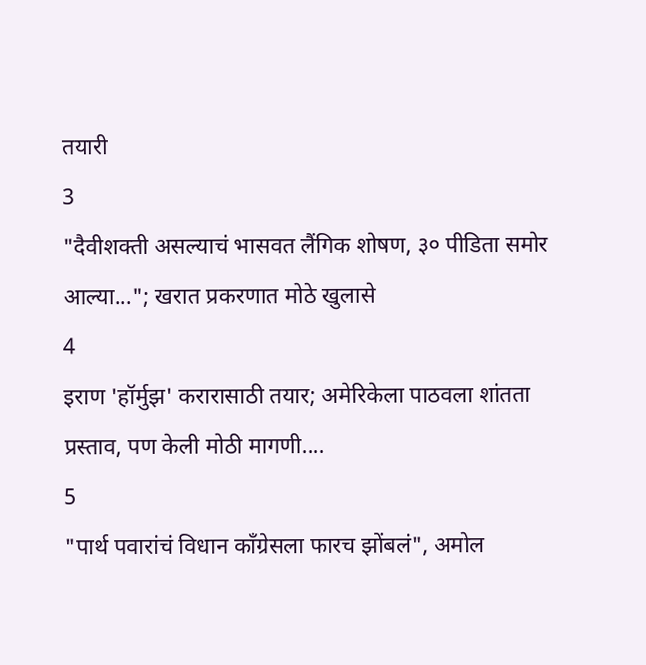तयारी
3
"दैवीशक्ती असल्याचं भासवत लैंगिक शोषण, ३० पीडिता समोर आल्या..."; खरात प्रकरणात मोठे खुलासे
4
इराण 'हॉर्मुझ' करारासाठी तयार; अमेरिकेला पाठवला शांतता प्रस्ताव, पण केली मोठी मागणी....
5
"पार्थ पवारांचं विधान काँग्रेसला फारच झोंबलं", अमोल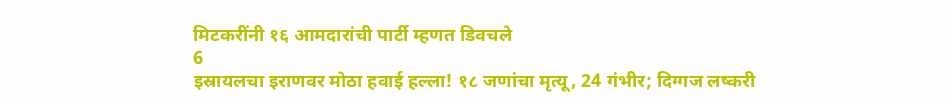मिटकरींनी १६ आमदारांची पार्टी म्हणत डिवचले
6
इस्रायलचा इराणवर मोठा हवाई हल्ला! १८ जणांचा मृत्यू, 24 गंभीर; दिग्गज लष्करी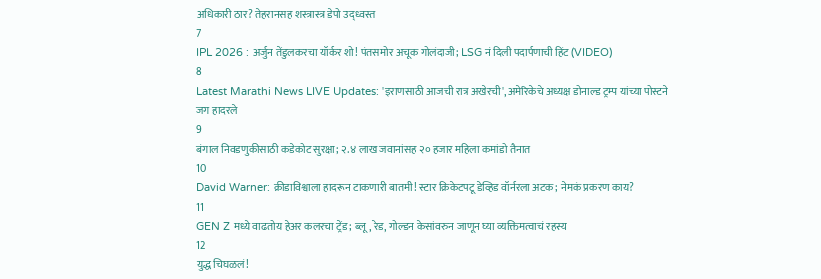अधिकारी ठार? तेहरानसह शस्त्रास्त्र डेपो उद्ध्वस्त
7
IPL 2026 : अर्जुन तेंडुलकरचा यॉर्कर शो! पंतसमोर अचूक गोलंदाजी; LSG नं दिली पदार्पणाची हिंट (VIDEO)
8
Latest Marathi News LIVE Updates: 'इराणसाठी आजची रात्र अखेरची', अमेरिकेचे अध्यक्ष डोनाल्ड ट्रम्प यांच्या पोस्टने जग हादरले
9
बंगाल निवडणुकीसाठी कडेकोट सुरक्षा; २.४ लाख जवानांसह २० हजार महिला कमांडो तैनात
10
David Warner: क्रीडाविश्वाला हादरून टाकणारी बातमी! स्टार क्रिकेटपटू डेव्हिड वॉर्नरला अटक; नेमकं प्रकरण काय?
11
GEN Z मध्ये वाढतोय हेअर कलरचा ट्रेंड; ब्लू, रेड, गोल्डन केसांवरुन जाणून घ्या व्यक्तिमत्वाचं रहस्य
12
युद्ध चिघळलं!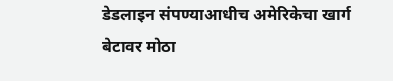डेडलाइन संपण्याआधीच अमेरिकेचा खार्ग बेटावर मोठा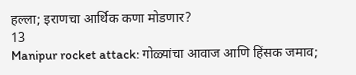हल्ला; इराणचा आर्थिक कणा मोडणार?
13
Manipur rocket attack: गोळ्यांचा आवाज आणि हिंसक जमाव;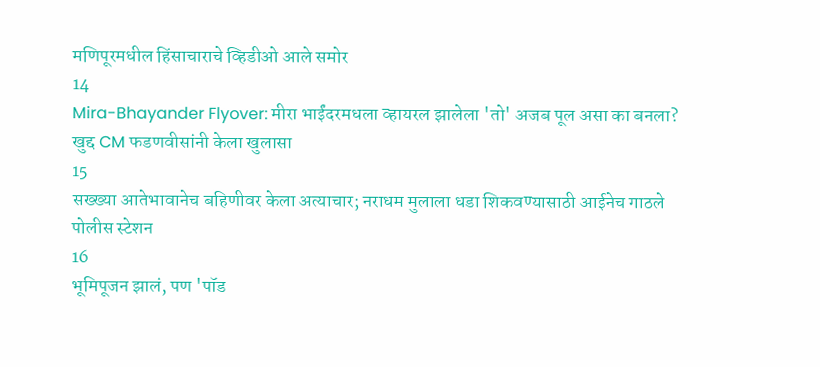मणिपूरमधील हिंसाचाराचे व्हिडीओ आले समोर
14
Mira-Bhayander Flyover: मीरा भाईंदरमधला व्हायरल झालेला 'तो' अजब पूल असा का बनला? खुद्द CM फडणवीसांनी केला खुलासा
15
सख्ख्या आतेभावानेच बहिणीवर केला अत्याचार; नराधम मुलाला धडा शिकवण्यासाठी आईनेच गाठले पोलीस स्टेशन
16
भूमिपूजन झालं, पण 'पॉड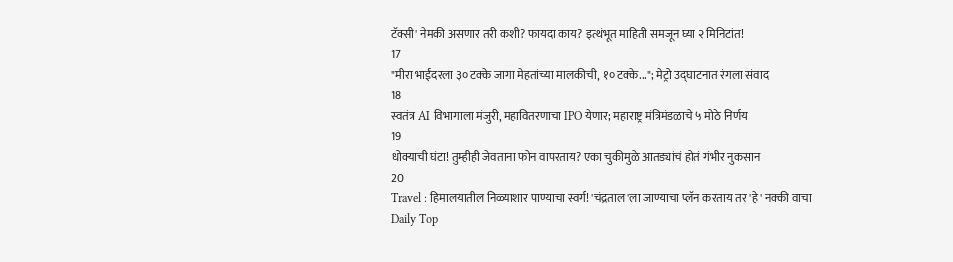टॅक्सी' नेमकी असणार तरी कशी? फायदा काय? इत्थंभूत माहिती समजून घ्या २ मिनिटांत!
17
"मीरा भाईंदरला ३० टक्के जागा मेहतांच्या मालकीची, १० टक्के..."; मेट्रो उद्घाटनात रंगला संवाद
18
स्वतंत्र AI विभागाला मंजुरी, महावितरणाचा IPO येणार; महाराष्ट्र मंत्रिमंडळाचे ५ मोठे निर्णय
19
धोक्याची घंटा! तुम्हीही जेवताना फोन वापरताय? एका चुकीमुळे आतड्यांचं होतं गंभीर नुकसान
20
Travel : हिमालयातील निळ्याशार पाण्याचा स्वर्ग! 'चंद्रताल'ला जाण्याचा प्लॅन करताय तर 'हे' नक्की वाचा
Daily Top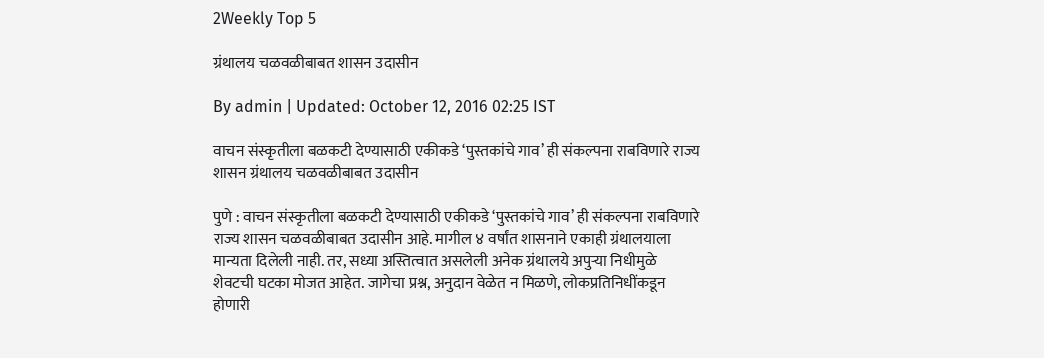2Weekly Top 5

ग्रंथालय चळवळीबाबत शासन उदासीन

By admin | Updated: October 12, 2016 02:25 IST

वाचन संस्कृतीला बळकटी देण्यासाठी एकीकडे ‘पुस्तकांचे गाव’ ही संकल्पना राबविणारे राज्य शासन ग्रंथालय चळवळीबाबत उदासीन

पुणे : वाचन संस्कृतीला बळकटी देण्यासाठी एकीकडे ‘पुस्तकांचे गाव’ ही संकल्पना राबविणारे राज्य शासन चळवळीबाबत उदासीन आहे. मागील ४ वर्षांत शासनाने एकाही ग्रंथालयाला मान्यता दिलेली नाही. तर, सध्या अस्तित्वात असलेली अनेक ग्रंथालये अपुऱ्या निधीमुळे शेवटची घटका मोजत आहेत. जागेचा प्रश्न, अनुदान वेळेत न मिळणे, लोकप्रतिनिधींकडून होणारी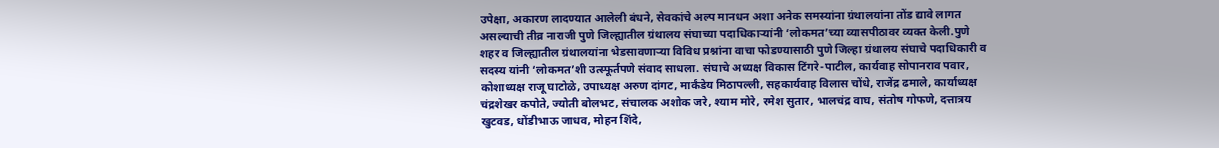उपेक्षा, अकारण लादण्यात आलेली बंधने, सेवकांचे अल्प मानधन अशा अनेक समस्यांना ग्रंथालयांना तोंड द्यावे लागत असल्याची तीव्र नाराजी पुणे जिल्ह्यातील ग्रंथालय संघाच्या पदाधिकाऱ्यांनी ‘लोकमत’च्या व्यासपीठावर व्यक्त केली.पुणे शहर व जिल्ह्यातील ग्रंथालयांना भेडसावणाऱ्या विविध प्रश्नांना वाचा फोडण्यासाठी पुणे जिल्हा ग्रंथालय संघाचे पदाधिकारी व सदस्य यांनी ‘लोकमत’शी उत्स्फूर्तपणे संवाद साधला. संघाचे अध्यक्ष विकास टिंगरे-पाटील, कार्यवाह सोपानराव पवार, कोशाध्यक्ष राजू घाटोळे, उपाध्यक्ष अरुण दांगट, मार्कंडेय मिठापल्ली, सहकार्यवाह विलास चोंधे, राजेंद्र ढमाले, कार्याध्यक्ष चंद्रशेखर कपोते, ज्योती बोलभट, संचालक अशोक जरे, श्याम मोरे, रमेश सुतार, भालचंद्र वाघ, संतोष गोफणे, दत्तात्रय खुटवड, धोंडीभाऊ जाधव, मोहन शिंदे,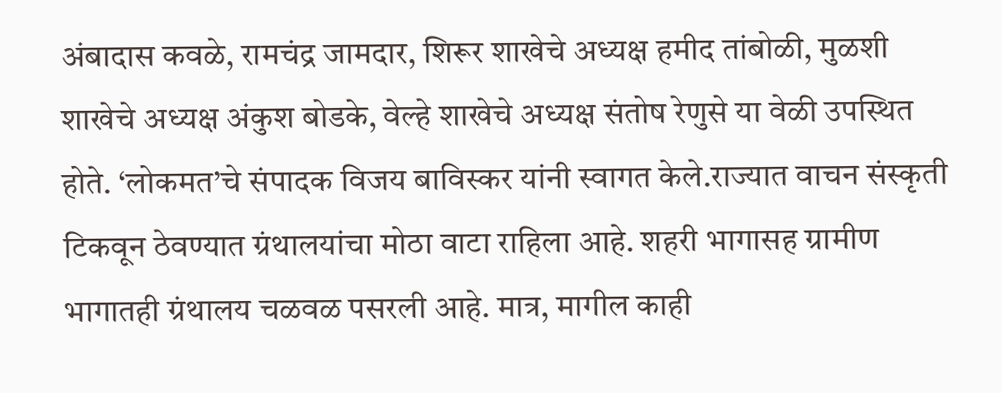अंबादास कवळे, रामचंद्र जामदार, शिरूर शाखेचे अध्यक्ष हमीद तांबोळी, मुळशी शाखेचे अध्यक्ष अंकुश बोडके, वेल्हे शाखेचे अध्यक्ष संतोष रेणुसे या वेळी उपस्थित होते. ‘लोकमत’चे संपादक विजय बाविस्कर यांनी स्वागत केले.राज्यात वाचन संस्कृती टिकवून ठेवण्यात ग्रंथालयांचा मोठा वाटा राहिला आहे. शहरी भागासह ग्रामीण भागातही ग्रंथालय चळवळ पसरली आहे. मात्र, मागील काही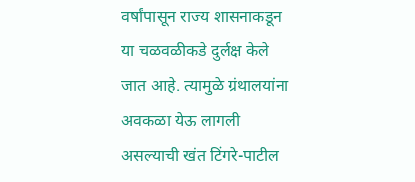वर्षांपासून राज्य शासनाकडून या चळवळीकडे दुर्लक्ष केले जात आहे. त्यामुळे ग्रंथालयांना अवकळा येऊ लागली असल्याची खंत टिंगरे-पाटील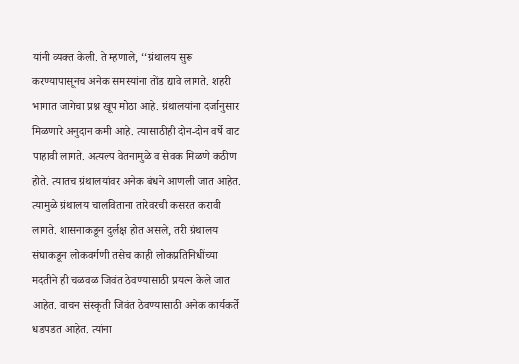यांनी व्यक्त केली. ते म्हणाले, ‘‘ग्रंथालय सुरू करण्यापासूनच अनेक समस्यांना तोंड द्यावे लागते. शहरी भागात जागेचा प्रश्न खूप मोठा आहे. ग्रंथालयांना दर्जानुसार मिळणारे अनुदान कमी आहे. त्यासाठीही दोन-दोन वर्षे वाट पाहावी लागते. अत्यल्प वेतनामुळे व सेवक मिळणे कठीण होते. त्यातच ग्रंथालयांवर अनेक बंधने आणली जात आहेत. त्यामुळे ग्रंथालय चालविताना तारेवरची कसरत करावी लागते. शासनाकडून दुर्लक्ष होत असले, तरी ग्रंथालय संघाकडून लोकवर्गणी तसेच काही लोकप्रतिनिधींच्या मदतीने ही चळवळ जिवंत ठेवण्यासाठी प्रयत्न केले जात आहेत. वाचन संस्कृती जिवंत ठेवण्यासाठी अनेक कार्यकर्ते धडपडत आहेत. त्यांना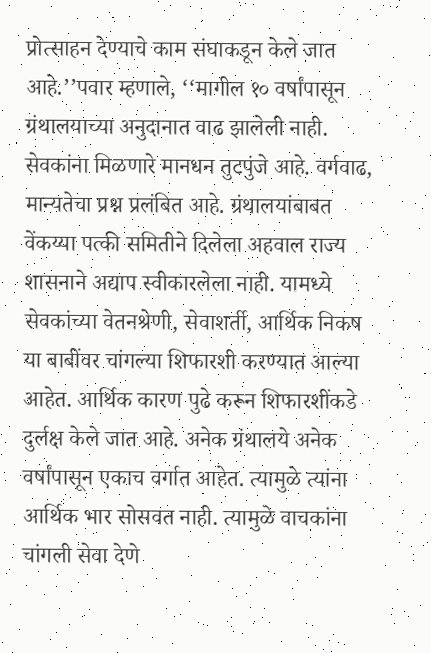प्रोत्साहन देण्याचे काम संघाकडून केले जात आहे.’’पवार म्हणाले, ‘‘मागील १० वर्षांपासून ग्रंथालयाच्या अनुदानात वाढ झालेली नाही. सेवकांना मिळणारे मानधन तुटपुंजे आहे. वर्गवाढ, मान्यतेचा प्रश्न प्रलंबित आहे. ग्रंथालयांबाबत वेंकय्या पत्की समितीने दिलेला अहवाल राज्य शासनाने अद्याप स्वीकारलेला नाही. यामध्ये सेवकांच्या वेतनश्रेणी, सेवाशर्ती, आर्थिक निकष या बाबींवर चांगल्या शिफारशी करण्यात आल्या आहेत. आर्थिक कारण पुढे करून शिफारशींकडे दुर्लक्ष केले जात आहे. अनेक ग्रंथालये अनेक वर्षांपासून एकाच वर्गात आहेत. त्यामुळे त्यांना आर्थिक भार सोसवत नाही. त्यामुळे वाचकांना चांगली सेवा देणे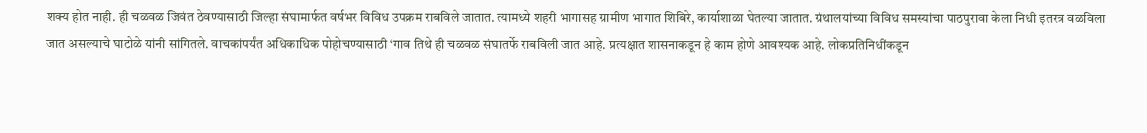शक्य होत नाही. ही चळवळ जिवंत ठेवण्यासाठी जिल्हा संघामार्फत वर्षभर विविध उपक्रम राबविले जातात. त्यामध्ये शहरी भागासह ग्रामीण भागात शिबिरे, कार्याशाळा घेतल्या जातात. ग्रंथालयांच्या विविध समस्यांचा पाठपुरावा केला निधी इतरत्र वळविला जात असल्याचे घाटोळे यांनी सांगितले. वाचकांपर्यंत अधिकाधिक पोहोचण्यासाठी ‘गाव तिथे ही चळवळ संघातर्फे राबविली जात आहे. प्रत्यक्षात शासनाकडून हे काम होणे आवश्यक आहे. लोकप्रतिनिधींकडून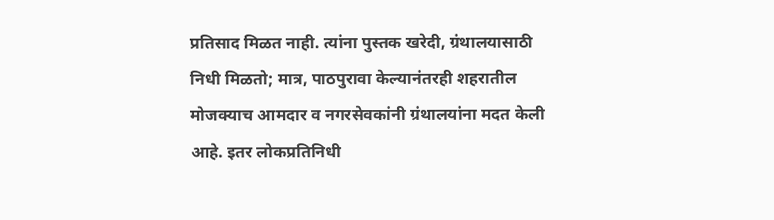प्रतिसाद मिळत नाही. त्यांना पुस्तक खरेदी, ग्रंथालयासाठी निधी मिळतो; मात्र, पाठपुरावा केल्यानंतरही शहरातील मोजक्याच आमदार व नगरसेवकांनी ग्रंथालयांना मदत केली आहे. इतर लोकप्रतिनिधी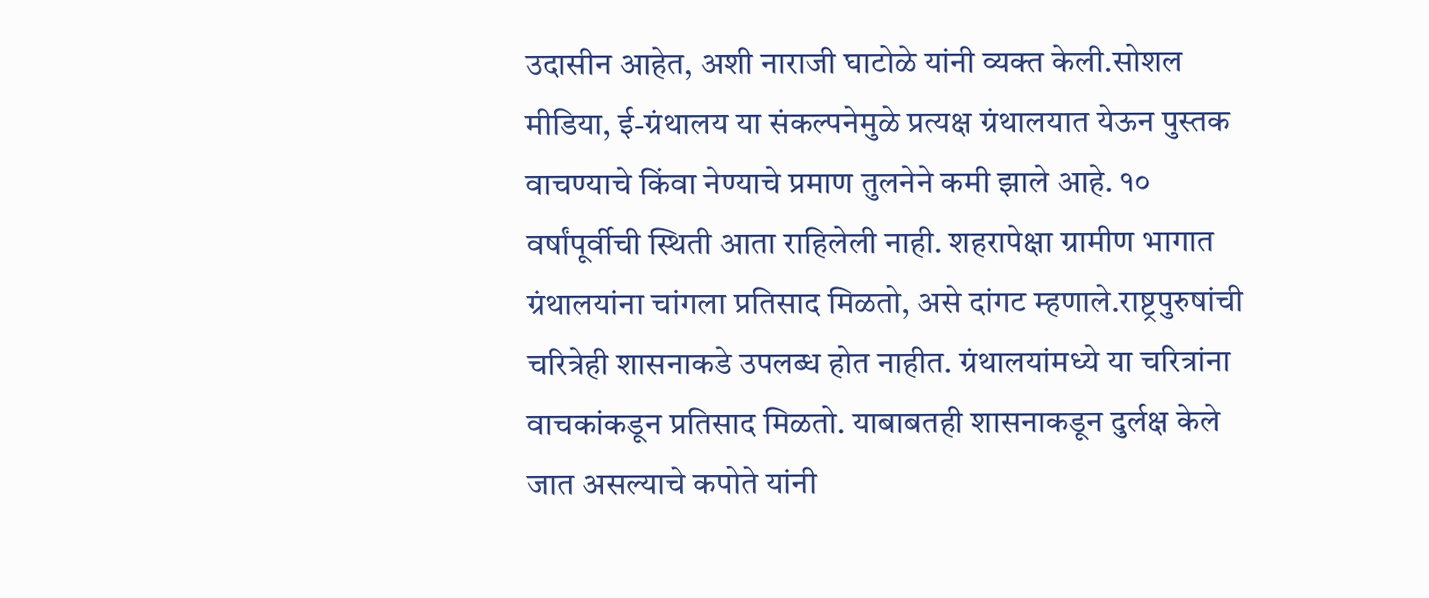उदासीन आहेत, अशी नाराजी घाटोळे यांनी व्यक्त केली.सोशल मीडिया, ई-ग्रंथालय या संकल्पनेमुळे प्रत्यक्ष ग्रंथालयात येऊन पुस्तक वाचण्याचे किंवा नेण्याचे प्रमाण तुलनेने कमी झाले आहे. १० वर्षांपूर्वीची स्थिती आता राहिलेली नाही. शहरापेक्षा ग्रामीण भागात ग्रंथालयांना चांगला प्रतिसाद मिळतो, असे दांगट म्हणाले.राष्ट्रपुरुषांची चरित्रेही शासनाकडे उपलब्ध होत नाहीत. ग्रंथालयांमध्ये या चरित्रांना वाचकांकडून प्रतिसाद मिळतो. याबाबतही शासनाकडून दुर्लक्ष केले जात असल्याचे कपोते यांनी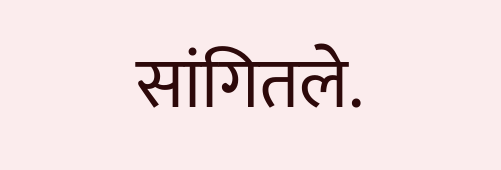सांगितले.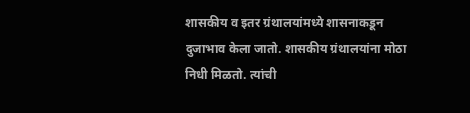शासकीय व इतर ग्रंथालयांमध्ये शासनाकडून दुजाभाव केला जातो. शासकीय ग्रंथालयांना मोठा निधी मिळतो. त्यांची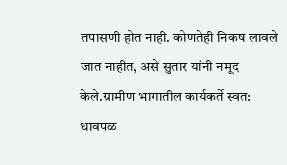तपासणी होत नाही. कोणतेही निकष लावले जात नाहीत, असे सुतार यांनी नमूद केले.ग्रामीण भागातील कार्यकर्ते स्वत: धावपळ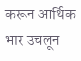करून आर्थिक भार उचलून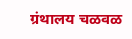ग्रंथालय चळवळ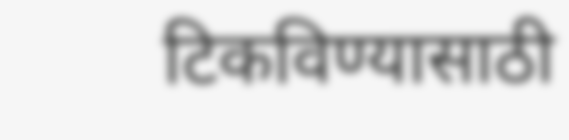टिकविण्यासाठी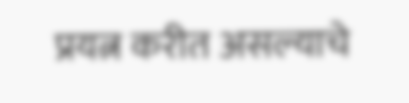प्रयत्न करीत असल्याचे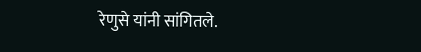रेणुसे यांनी सांगितले.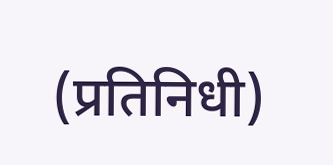(प्रतिनिधी)